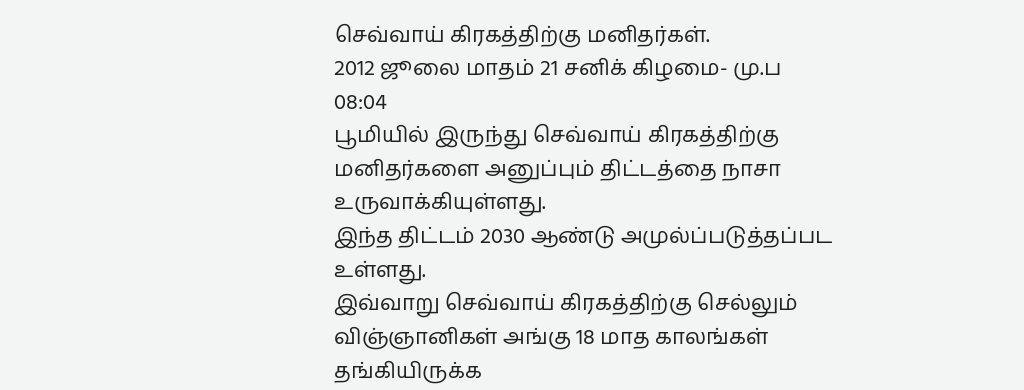செவ்வாய் கிரகத்திற்கு மனிதர்கள்.
2012 ஜூலை மாதம் 21 சனிக் கிழமை- மு.ப 08:04
பூமியில் இருந்து செவ்வாய் கிரகத்திற்கு மனிதர்களை அனுப்பும் திட்டத்தை நாசா உருவாக்கியுள்ளது.
இந்த திட்டம் 2030 ஆண்டு அமுல்ப்படுத்தப்பட உள்ளது.
இவ்வாறு செவ்வாய் கிரகத்திற்கு செல்லும் விஞ்ஞானிகள் அங்கு 18 மாத காலங்கள் தங்கியிருக்க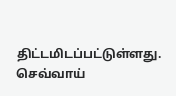திட்டமிடப்பட்டுள்ளது.
செவ்வாய்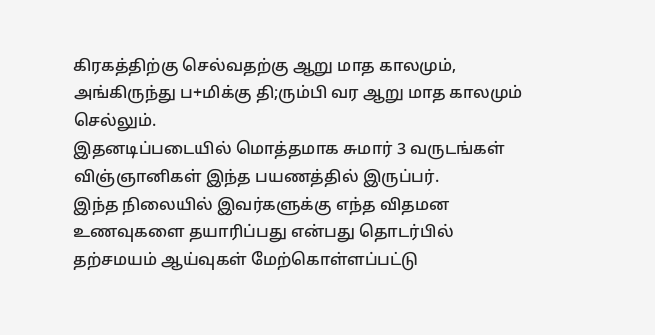கிரகத்திற்கு செல்வதற்கு ஆறு மாத காலமும், அங்கிருந்து ப+மிக்கு தி;ரும்பி வர ஆறு மாத காலமும் செல்லும்.
இதனடிப்படையில் மொத்தமாக சுமார் 3 வருடங்கள் விஞ்ஞானிகள் இந்த பயணத்தில் இருப்பர்.
இந்த நிலையில் இவர்களுக்கு எந்த விதமன உணவுகளை தயாரிப்பது என்பது தொடர்பில் தற்சமயம் ஆய்வுகள் மேற்கொள்ளப்பட்டு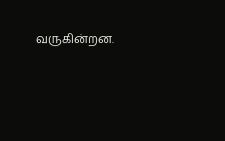வருகின்றன.